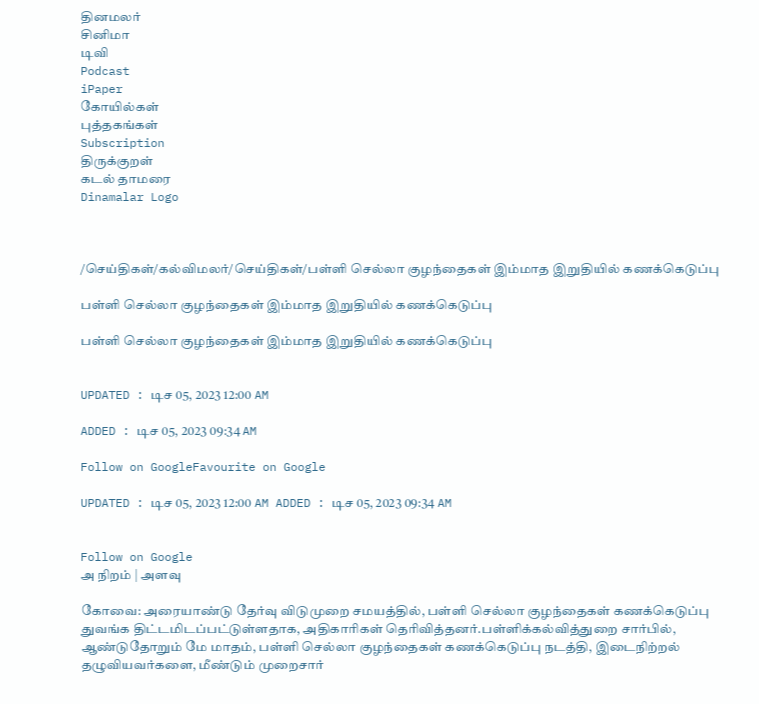தினமலர்
சினிமா
டிவி
Podcast
iPaper
கோயில்கள்
புத்தகங்கள்
Subscription
திருக்குறள்
கடல் தாமரை
Dinamalar Logo



/செய்திகள்/கல்விமலர்/செய்திகள்/பள்ளி செல்லா குழந்தைகள் இம்மாத இறுதியில் கணக்கெடுப்பு

பள்ளி செல்லா குழந்தைகள் இம்மாத இறுதியில் கணக்கெடுப்பு

பள்ளி செல்லா குழந்தைகள் இம்மாத இறுதியில் கணக்கெடுப்பு


UPDATED : டிச 05, 2023 12:00 AM

ADDED : டிச 05, 2023 09:34 AM

Follow on GoogleFavourite on Google

UPDATED : டிச 05, 2023 12:00 AM ADDED : டிச 05, 2023 09:34 AM


Follow on Google
அ நிறம் | அளவு

கோவை: அரையாண்டு தேர்வு விடுமுறை சமயத்தில், பள்ளி செல்லா குழந்தைகள் கணக்கெடுப்பு துவங்க திட்டமிடப்பட்டுள்ளதாக, அதிகாரிகள் தெரிவித்தனர்.பள்ளிக்கல்வித்துறை சார்பில், ஆண்டுதோறும் மே மாதம், பள்ளி செல்லா குழந்தைகள் கணக்கெடுப்பு நடத்தி, இடைநிற்றல் தழுவியவர்களை, மீண்டும் முறைசார்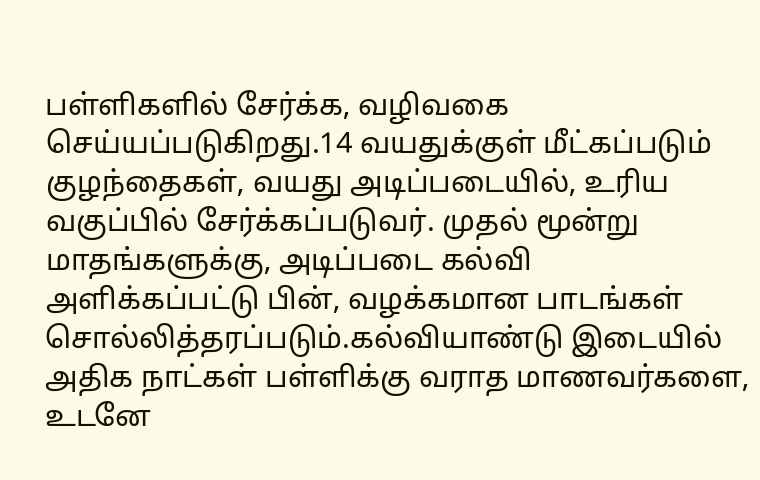பள்ளிகளில் சேர்க்க, வழிவகை செய்யப்படுகிறது.14 வயதுக்குள் மீட்கப்படும் குழந்தைகள், வயது அடிப்படையில், உரிய வகுப்பில் சேர்க்கப்படுவர். முதல் மூன்று மாதங்களுக்கு, அடிப்படை கல்வி அளிக்கப்பட்டு பின், வழக்கமான பாடங்கள் சொல்லித்தரப்படும்.கல்வியாண்டு இடையில் அதிக நாட்கள் பள்ளிக்கு வராத மாணவர்களை, உடனே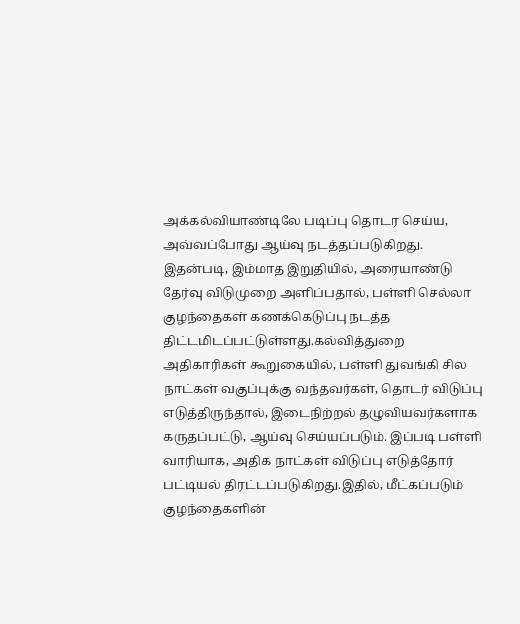அக்கல்வியாண்டிலே படிப்பு தொடர செய்ய, அவ்வப்போது ஆய்வு நடத்தப்படுகிறது. இதன்படி, இம்மாத இறுதியில், அரையாண்டு தேர்வு விடுமுறை அளிப்பதால், பள்ளி செல்லா குழந்தைகள் கணக்கெடுப்பு நடத்த திட்டமிடப்பட்டுள்ளது.கல்வித்துறை அதிகாரிகள் கூறுகையில், பள்ளி துவங்கி சில நாட்கள் வகுப்புக்கு வந்தவர்கள், தொடர் விடுப்பு எடுத்திருந்தால், இடைநிற்றல் தழுவியவர்களாக கருதப்பட்டு, ஆய்வு செய்யப்படும். இப்படி பள்ளி வாரியாக, அதிக நாட்கள் விடுப்பு எடுத்தோர் பட்டியல் திரட்டப்படுகிறது.இதில், மீட்கப்படும் குழந்தைகளின்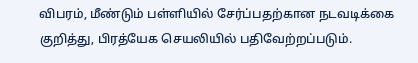விபரம், மீண்டும் பள்ளியில் சேர்ப்பதற்கான நடவடிக்கை குறித்து, பிரத்யேக செயலியில் பதிவேற்றப்படும்.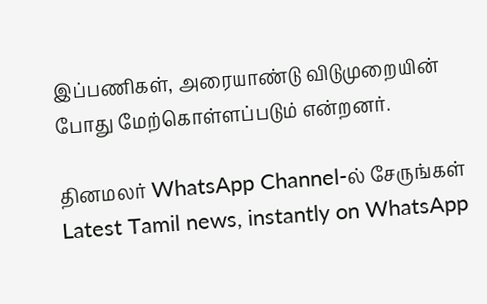இப்பணிகள், அரையாண்டு விடுமுறையின் போது மேற்கொள்ளப்படும் என்றனர்.

தினமலர் WhatsApp Channel-ல் சேருங்கள்
Latest Tamil news, instantly on WhatsApp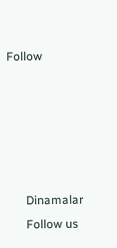Follow





      Dinamalar
      Follow us